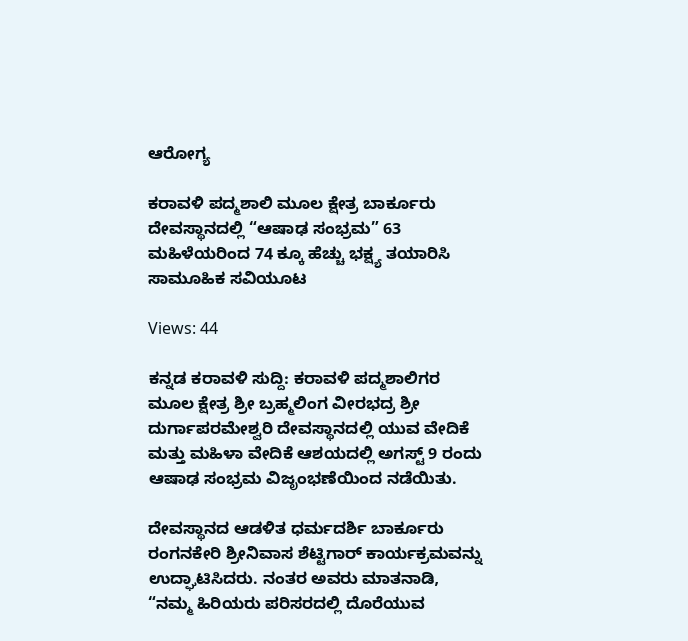ಆರೋಗ್ಯ

ಕರಾವಳಿ ಪದ್ಮಶಾಲಿ ಮೂಲ ಕ್ಷೇತ್ರ ಬಾರ್ಕೂರು ದೇವಸ್ಥಾನದಲ್ಲಿ “ಆಷಾಢ ಸಂಭ್ರಮ” 63 ಮಹಿಳೆಯರಿಂದ 74 ಕ್ಕೂ ಹೆಚ್ಚು ಭಕ್ಷ್ಯ ತಯಾರಿಸಿ ಸಾಮೂಹಿಕ ಸವಿಯೂಟ

Views: 44

ಕನ್ನಡ ಕರಾವಳಿ ಸುದ್ದಿ: ಕರಾವಳಿ ಪದ್ಮಶಾಲಿಗರ ಮೂಲ ಕ್ಷೇತ್ರ ಶ್ರೀ ಬ್ರಹ್ಮಲಿಂಗ ವೀರಭದ್ರ ಶ್ರೀ ದುರ್ಗಾಪರಮೇಶ್ವರಿ ದೇವಸ್ಥಾನದಲ್ಲಿ ಯುವ ವೇದಿಕೆ ಮತ್ತು ಮಹಿಳಾ ವೇದಿಕೆ ಆಶಯದಲ್ಲಿ ಅಗಸ್ಟ್ 9 ರಂದು ಆಷಾಢ ಸಂಭ್ರಮ ವಿಜೃಂಭಣೆಯಿಂದ ನಡೆಯಿತು.

ದೇವಸ್ಥಾನದ ಆಡಳಿತ ಧರ್ಮದರ್ಶಿ ಬಾರ್ಕೂರು ರಂಗನಕೇರಿ ಶ್ರೀನಿವಾಸ ಶೆಟ್ಟಿಗಾರ್ ಕಾರ್ಯಕ್ರಮವನ್ನು ಉದ್ಘಾಟಿಸಿದರು. ನಂತರ ಅವರು ಮಾತನಾಡಿ, “ನಮ್ಮ ಹಿರಿಯರು ಪರಿಸರದಲ್ಲಿ ದೊರೆಯುವ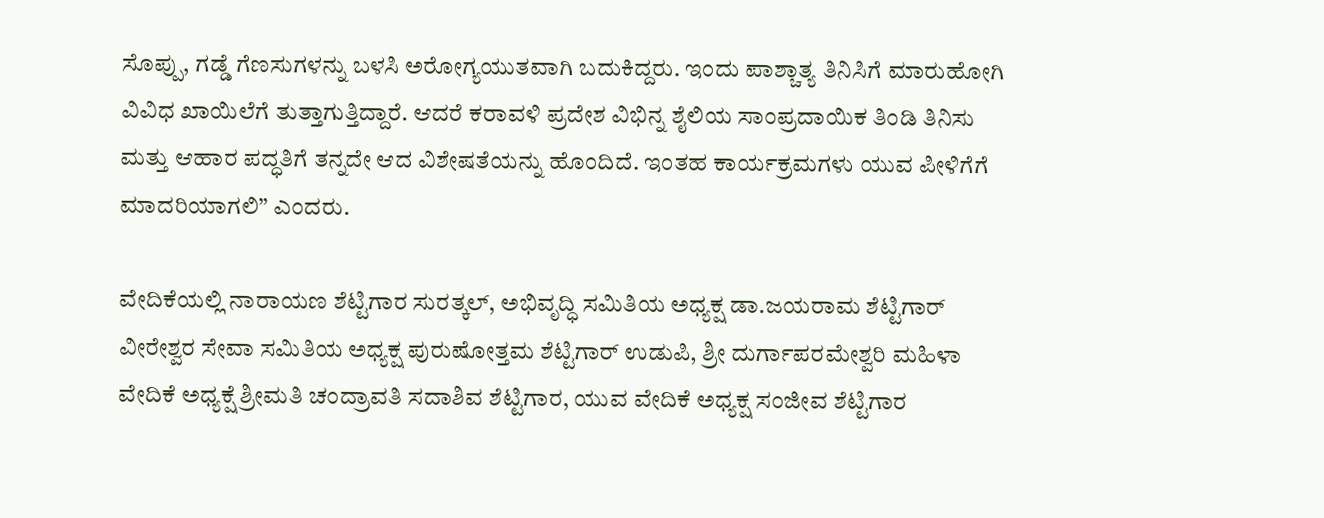ಸೊಪ್ಪು, ಗಡ್ಡೆ ಗೆಣಸುಗಳನ್ನು ಬಳಸಿ ಅರೋಗ್ಯಯುತವಾಗಿ ಬದುಕಿದ್ದರು. ಇಂದು ಪಾಶ್ಚಾತ್ಯ ತಿನಿಸಿಗೆ ಮಾರುಹೋಗಿ ವಿವಿಧ ಖಾಯಿಲೆಗೆ ತುತ್ತಾಗುತ್ತಿದ್ದಾರೆ. ಆದರೆ ಕರಾವಳಿ ಪ್ರದೇಶ ವಿಭಿನ್ನ ಶೈಲಿಯ ಸಾಂಪ್ರದಾಯಿಕ ತಿಂಡಿ ತಿನಿಸು ಮತ್ತು ಆಹಾರ ಪದ್ಧತಿಗೆ ತನ್ನದೇ ಆದ ವಿಶೇಷತೆಯನ್ನು ಹೊಂದಿದೆ. ಇಂತಹ ಕಾರ್ಯಕ್ರಮಗಳು ಯುವ ಪೀಳಿಗೆಗೆ ಮಾದರಿಯಾಗಲಿ” ಎಂದರು.

ವೇದಿಕೆಯಲ್ಲಿ ನಾರಾಯಣ ಶೆಟ್ಟಿಗಾರ ಸುರತ್ಕಲ್, ಅಭಿವೃದ್ಧಿ ಸಮಿತಿಯ ಅಧ್ಯಕ್ಷ ಡಾ.ಜಯರಾಮ ಶೆಟ್ಟಿಗಾರ್ ವೀರೇಶ್ವರ ಸೇವಾ ಸಮಿತಿಯ ಅಧ್ಯಕ್ಷ ಪುರುಷೋತ್ತಮ ಶೆಟ್ಟಿಗಾ‌ರ್ ಉಡುಪಿ, ಶ್ರೀ ದುರ್ಗಾಪರಮೇಶ್ವರಿ ಮಹಿಳಾ ವೇದಿಕೆ ಅಧ್ಯಕ್ಷೆ ಶ್ರೀಮತಿ ಚಂದ್ರಾವತಿ ಸದಾಶಿವ ಶೆಟ್ಟಿಗಾರ, ಯುವ ವೇದಿಕೆ ಅಧ್ಯಕ್ಷ ಸಂಜೀವ ಶೆಟ್ಟಿಗಾರ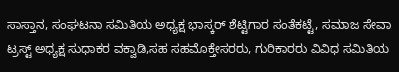ಸಾಸ್ತಾನ, ಸಂಘಟನಾ ಸಮಿತಿಯ ಅಧ್ಯಕ್ಷ ಭಾಸ್ಕ‌ರ್ ಶೆಟ್ಟಿಗಾರ ಸಂತೆಕಟ್ಟೆ, ಸಮಾಜ ಸೇವಾ ಟ್ರಸ್ಟ್ ಅಧ್ಯಕ್ಷ ಸುಧಾಕರ ವಕ್ವಾಡಿ,ಸಹ ಸಹಮೊಕ್ತೇಸರರು, ಗುರಿಕಾರರು ವಿವಿಧ ಸಮಿತಿಯ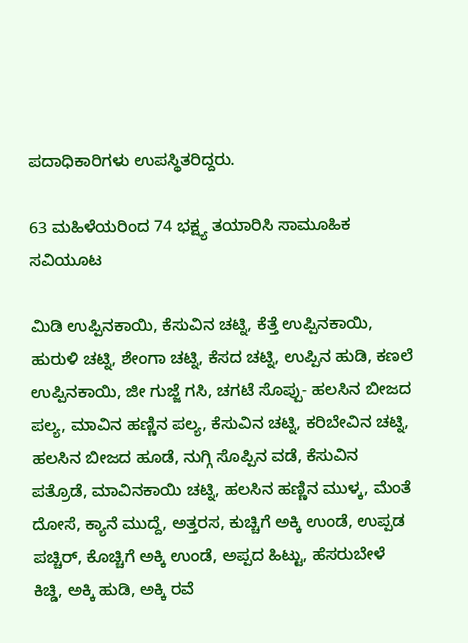ಪದಾಧಿಕಾರಿಗಳು ಉಪಸ್ಥಿತರಿದ್ದರು.

63 ಮಹಿಳೆಯರಿಂದ 74 ಭಕ್ಷ್ಯ ತಯಾರಿಸಿ ಸಾಮೂಹಿಕ ಸವಿಯೂಟ

ಮಿಡಿ ಉಪ್ಪಿನಕಾಯಿ, ಕೆಸುವಿನ ಚಟ್ನಿ, ಕೆತ್ತೆ ಉಪ್ಪಿನಕಾಯಿ, ಹುರುಳಿ ಚಟ್ನಿ, ಶೇಂಗಾ ಚಟ್ನಿ, ಕೆಸದ ಚಟ್ನಿ, ಉಪ್ಪಿನ ಹುಡಿ, ಕಣಲೆ ಉಪ್ಪಿನಕಾಯಿ, ಜೀ ಗುಜ್ಜೆ ಗಸಿ, ಚಗಟೆ ಸೊಪ್ಪು- ಹಲಸಿನ ಬೀಜದ ಪಲ್ಯ, ಮಾವಿನ ಹಣ್ಣಿನ ಪಲ್ಯ, ಕೆಸುವಿನ ಚಟ್ನಿ, ಕರಿಬೇವಿನ ಚಟ್ನಿ, ಹಲಸಿನ ಬೀಜದ ಹೂಡೆ, ನುಗ್ಗಿ ಸೊಪ್ಪಿನ ವಡೆ, ಕೆಸುವಿನ ಪತ್ರೊಡೆ, ಮಾವಿನಕಾಯಿ ಚಟ್ನಿ, ಹಲಸಿನ ಹಣ್ಣಿನ ಮುಳ್ಕ, ಮೆಂತೆ ದೋಸೆ, ಕ್ಯಾನೆ ಮುದ್ದೆ, ಅತ್ತರಸ, ಕುಚ್ಚಿಗೆ ಅಕ್ಕಿ ಉಂಡೆ, ಉಪ್ಪಡ ಪಚ್ಚಿರ್, ಕೊಚ್ಚಿಗೆ ಅಕ್ಕಿ ಉಂಡೆ, ಅಪ್ಪದ ಹಿಟ್ಟು, ಹೆಸರುಬೇಳೆ ಕಿಚ್ಡಿ, ಅಕ್ಕಿ ಹುಡಿ, ಅಕ್ಕಿ ರವೆ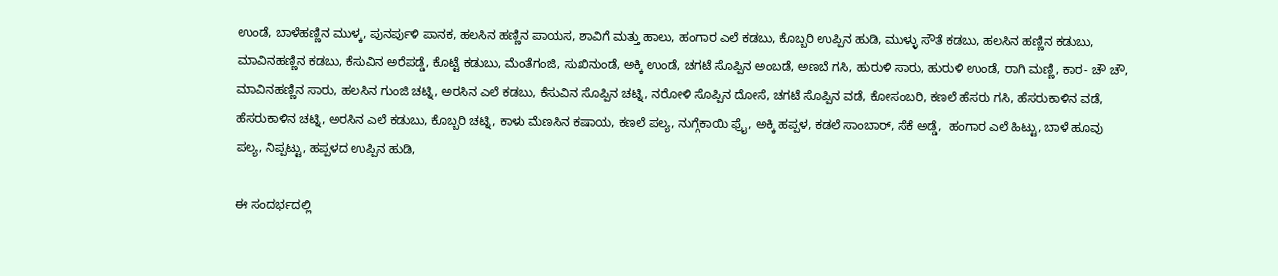ಉಂಡೆ, ಬಾಳೆಹಣ್ಣಿನ ಮುಳ್ಕ, ಪುನರ್ಪುಳಿ ಪಾನಕ, ಹಲಸಿನ ಹಣ್ಣಿನ ಪಾಯಸ, ಶಾವಿಗೆ ಮತ್ತು ಹಾಲು, ಹಂಗಾರ ಎಲೆ ಕಡಬು, ಕೊಬ್ಬರಿ ಉಪ್ಪಿನ ಹುಡಿ, ಮುಳ್ಳು ಸೌತೆ ಕಡಬು, ಹಲಸಿನ ಹಣ್ಣಿನ ಕಡುಬು, ಮಾವಿನಹಣ್ಣಿನ ಕಡಬು, ಕೆಸುವಿನ ಅರೆಪಡ್ಡೆ, ಕೊಟ್ಟೆ ಕಡುಬು, ಮೆಂತೆಗಂಜಿ, ಸುಖಿನುಂಡೆ, ಅಕ್ಕಿ ಉಂಡೆ, ಚಗಟೆ ಸೊಪ್ಪಿನ ಅಂಬಡೆ, ಅಣಬೆ ಗಸಿ, ಹುರುಳಿ ಸಾರು, ಹುರುಳಿ ಉಂಡೆ, ರಾಗಿ ಮಣ್ಣಿ, ಕಾರ- ಚೌ ಚೌ, ಮಾವಿನಹಣ್ಣಿನ ಸಾರು, ಹಲಸಿನ ಗುಂಜಿ ಚಟ್ನಿ, ಅರಸಿನ ಎಲೆ ಕಡಬು, ಕೆಸುವಿನ ಸೊಪ್ಪಿನ ಚಟ್ನಿ, ನರೋಳಿ ಸೊಪ್ಪಿನ ದೋಸೆ, ಚಗಟೆ ಸೊಪ್ಪಿನ ವಡೆ, ಕೋಸಂಬರಿ, ಕಣಲೆ ಹೆಸರು ಗಸಿ, ಹೆಸರುಕಾಳಿನ ವಡೆ, ಹೆಸರುಕಾಳಿನ ಚಟ್ನಿ, ಅರಸಿನ ಎಲೆ ಕಡುಬು, ಕೊಬ್ಬರಿ ಚಟ್ನಿ, ಕಾಳು ಮೆಣಸಿನ ಕಷಾಯ, ಕಣಲೆ ಪಲ್ಯ, ನುಗ್ಗೆಕಾಯಿ ಫ್ರೈ, ಅಕ್ಕಿ ಹಪ್ಪಳ, ಕಡಲೆ ಸಾಂಬಾರ್, ಸೆಕೆ ಅಡ್ಡೆ,  ಹಂಗಾರ ಎಲೆ ಹಿಟ್ಟು, ಬಾಳೆ ಹೂವು ಪಲ್ಯ, ನಿಪ್ಪಟ್ಟು, ಹಪ್ಪಳದ ಉಪ್ಪಿನ ಹುಡಿ,

ಈ ಸಂದರ್ಭದಲ್ಲಿ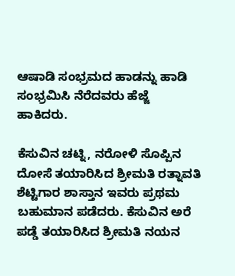ಆಷಾಡಿ ಸಂಭ್ರಮದ ಹಾಡನ್ನು ಹಾಡಿ ಸಂಭ್ರಮಿಸಿ ನೆರೆದವರು ಹೆಜ್ಜೆ ಹಾಕಿದರು.

ಕೆಸುವಿನ ಚಟ್ನಿ, ನರೋಳಿ ಸೊಪ್ಪಿನ ದೋಸೆ ತಯಾರಿಸಿದ ಶ್ರೀಮತಿ ರತ್ನಾವತಿ ಶೆಟ್ಟಿಗಾರ ಶಾಸ್ತಾನ ಇವರು ಪ್ರಥಮ ಬಹುಮಾನ ಪಡೆದರು. ಕೆಸುವಿನ ಅರೆ ಪಡ್ಡೆ ತಯಾರಿಸಿದ ಶ್ರೀಮತಿ ನಯನ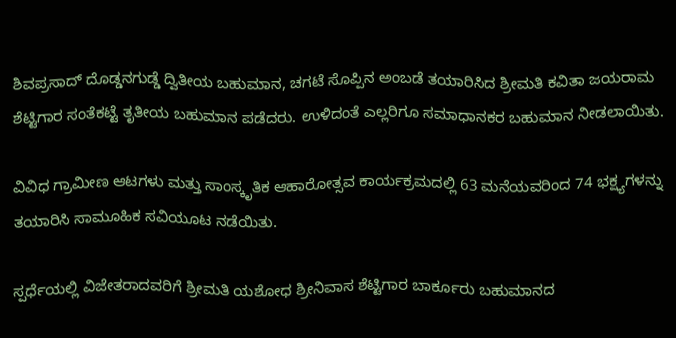ಶಿವಪ್ರಸಾದ್ ದೊಡ್ಡನಗುಡ್ಡೆ ದ್ವಿತೀಯ ಬಹುಮಾನ, ಚಗಟೆ ಸೊಪ್ಪಿನ ಅಂಬಡೆ ತಯಾರಿಸಿದ ಶ್ರೀಮತಿ ಕವಿತಾ ಜಯರಾಮ ಶೆಟ್ಟಿಗಾರ ಸಂತೆಕಟ್ಟೆ ತೃತೀಯ ಬಹುಮಾನ ಪಡೆದರು. ಉಳಿದಂತೆ ಎಲ್ಲರಿಗೂ ಸಮಾಧಾನಕರ ಬಹುಮಾನ ನೀಡಲಾಯಿತು.

ವಿವಿಧ ಗ್ರಾಮೀಣ ಆಟಗಳು ಮತ್ತು ಸಾಂಸ್ಕೃತಿಕ ಆಹಾರೋತ್ಸವ ಕಾರ್ಯಕ್ರಮದಲ್ಲಿ 63 ಮನೆಯವರಿಂದ 74 ಭಕ್ಷ್ಯಗಳನ್ನು ತಯಾರಿಸಿ ಸಾಮೂಹಿಕ ಸವಿಯೂಟ ನಡೆಯಿತು.

ಸ್ಪರ್ಧೆಯಲ್ಲಿ ವಿಜೇತರಾದವರಿಗೆ ಶ್ರೀಮತಿ ಯಶೋಧ ಶ್ರೀನಿವಾಸ ಶೆಟ್ಟಿಗಾರ ಬಾರ್ಕೂರು ಬಹುಮಾನದ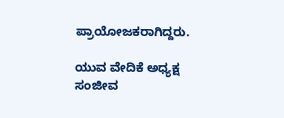ಪ್ರಾಯೋಜಕರಾಗಿದ್ದರು.

ಯುವ ವೇದಿಕೆ ಅಧ್ಯಕ್ಷ ಸಂಜೀವ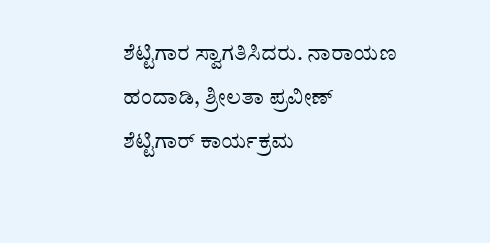ಶೆಟ್ಟಿಗಾರ ಸ್ವಾಗತಿಸಿದರು. ನಾರಾಯಣ ಹಂದಾಡಿ, ಶ್ರೀಲತಾ ಪ್ರವೀಣ್ ಶೆಟ್ಟಿಗಾರ್ ಕಾರ್ಯಕ್ರಮ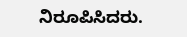ನಿರೂಪಿಸಿದರು.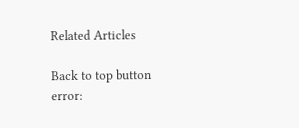Related Articles

Back to top button
error: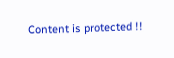Content is protected !!